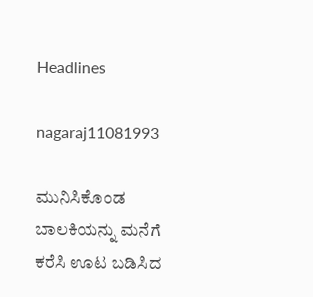Headlines

nagaraj11081993

ಮುನಿಸಿಕೊಂಡ ಬಾಲಕಿಯನ್ನು ಮನೆಗೆ ಕರೆಸಿ ಊಟ ಬಡಿಸಿದ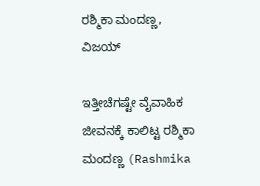ರಶ್ಮಿಕಾ ಮಂದಣ್ಣ, ವಿಜಯ್

ಇತ್ತೀಚೆಗಷ್ಟೇ ವೈವಾಹಿಕ ಜೀವನಕ್ಕೆ ಕಾಲಿಟ್ಟ ರಶ್ಮಿಕಾ ಮಂದಣ್ಣ (Rashmika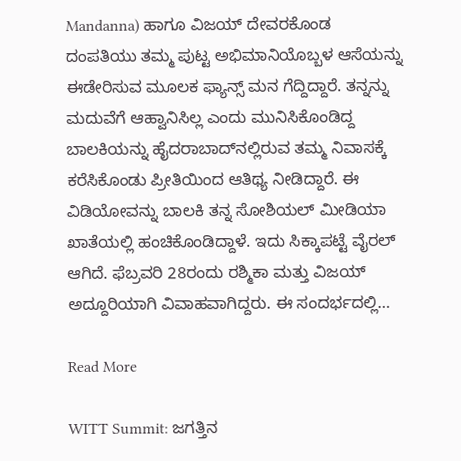Mandanna) ಹಾಗೂ ವಿಜಯ್ ದೇವರಕೊಂಡ ದಂಪತಿಯು ತಮ್ಮ ಪುಟ್ಟ ಅಭಿಮಾನಿಯೊಬ್ಬಳ ಆಸೆಯನ್ನು ಈಡೇರಿಸುವ ಮೂಲಕ ಫ್ಯಾನ್ಸ್ ಮನ ಗೆದ್ದಿದ್ದಾರೆ. ತನ್ನನ್ನು ಮದುವೆಗೆ ಆಹ್ವಾನಿಸಿಲ್ಲ ಎಂದು ಮುನಿಸಿಕೊಂಡಿದ್ದ ಬಾಲಕಿಯನ್ನು ಹೈದರಾಬಾದ್‌ನಲ್ಲಿರುವ ತಮ್ಮ ನಿವಾಸಕ್ಕೆ ಕರೆಸಿಕೊಂಡು ಪ್ರೀತಿಯಿಂದ ಆತಿಥ್ಯ ನೀಡಿದ್ದಾರೆ. ಈ ವಿಡಿಯೋವನ್ನು ಬಾಲಕಿ ತನ್ನ ಸೋಶಿಯಲ್ ಮೀಡಿಯಾ ಖಾತೆಯಲ್ಲಿ ಹಂಚಿಕೊಂಡಿದ್ದಾಳೆ. ಇದು ಸಿಕ್ಕಾಪಟ್ಟೆ ವೈರಲ್ ಆಗಿದೆ. ಫೆಬ್ರವರಿ 28ರಂದು ರಶ್ಮಿಕಾ ಮತ್ತು ವಿಜಯ್ ಅದ್ದೂರಿಯಾಗಿ ವಿವಾಹವಾಗಿದ್ದರು. ಈ ಸಂದರ್ಭದಲ್ಲಿ…

Read More

WITT Summit: ಜಗತ್ತಿನ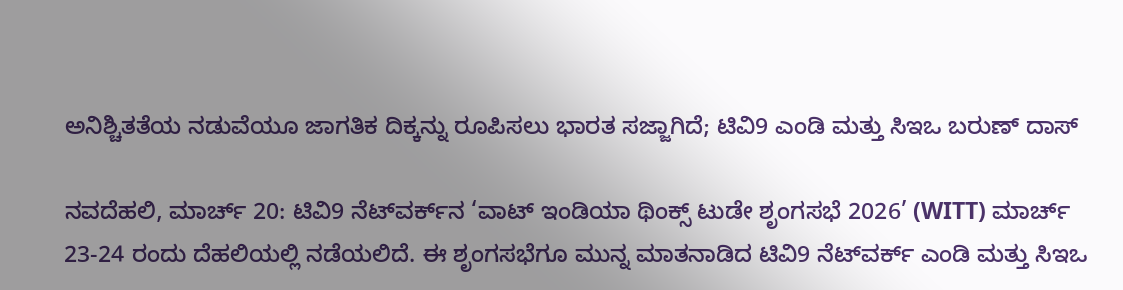ಅನಿಶ್ಚಿತತೆಯ ನಡುವೆಯೂ ಜಾಗತಿಕ ದಿಕ್ಕನ್ನು ರೂಪಿಸಲು ಭಾರತ ಸಜ್ಜಾಗಿದೆ; ಟಿವಿ9 ಎಂಡಿ ಮತ್ತು ಸಿಇಒ ಬರುಣ್ ದಾಸ್

ನವದೆಹಲಿ, ಮಾರ್ಚ್ 20: ಟಿವಿ9 ನೆಟ್‌ವರ್ಕ್‌ನ ‘ವಾಟ್ ಇಂಡಿಯಾ ಥಿಂಕ್ಸ್ ಟುಡೇ ಶೃಂಗಸಭೆ 2026’ (WITT) ಮಾರ್ಚ್ 23-24 ರಂದು ದೆಹಲಿಯಲ್ಲಿ ನಡೆಯಲಿದೆ. ಈ ಶೃಂಗಸಭೆಗೂ ಮುನ್ನ ಮಾತನಾಡಿದ ಟಿವಿ9 ನೆಟ್‌ವರ್ಕ್ ಎಂಡಿ ಮತ್ತು ಸಿಇಒ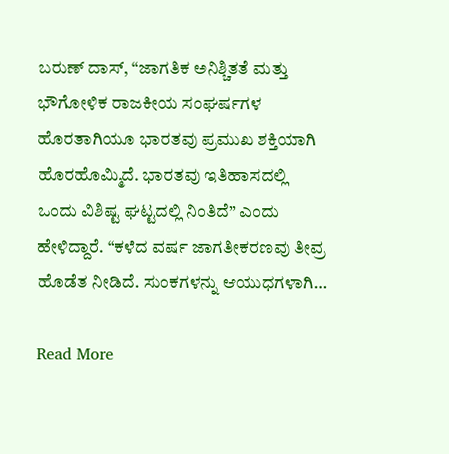ಬರುಣ್ ದಾಸ್, “ಜಾಗತಿಕ ಅನಿಶ್ಚಿತತೆ ಮತ್ತು ಭೌಗೋಳಿಕ ರಾಜಕೀಯ ಸಂಘರ್ಷಗಳ ಹೊರತಾಗಿಯೂ ಭಾರತವು ಪ್ರಮುಖ ಶಕ್ತಿಯಾಗಿ ಹೊರಹೊಮ್ಮಿದೆ. ಭಾರತವು ಇತಿಹಾಸದಲ್ಲಿ ಒಂದು ವಿಶಿಷ್ಟ ಘಟ್ಟದಲ್ಲಿ ನಿಂತಿದೆ” ಎಂದು ಹೇಳಿದ್ದಾರೆ. “ಕಳೆದ ವರ್ಷ ಜಾಗತೀಕರಣವು ತೀವ್ರ ಹೊಡೆತ ನೀಡಿದೆ. ಸುಂಕಗಳನ್ನು ಆಯುಧಗಳಾಗಿ…

Read More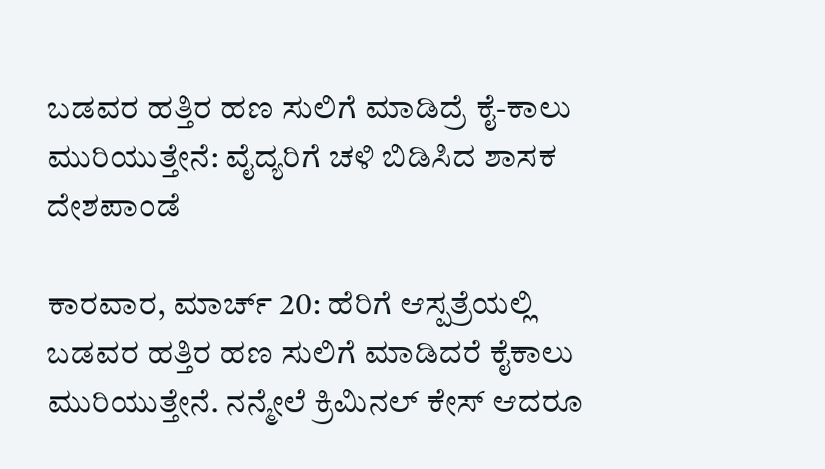ಬಡವರ ಹತ್ತಿರ ಹಣ ಸುಲಿಗೆ ಮಾಡಿದ್ರೆ ಕೈ-ಕಾಲು ಮುರಿಯುತ್ತೇನೆ: ವೈದ್ಯರಿಗೆ ಚಳಿ ಬಿಡಿಸಿದ ಶಾಸಕ ದೇಶಪಾಂಡೆ

ಕಾರವಾರ, ಮಾರ್ಚ್ 20: ಹೆರಿಗೆ ಆಸ್ಪತ್ರೆಯಲ್ಲಿ ಬಡವರ ಹತ್ತಿರ ಹಣ ಸುಲಿಗೆ ಮಾಡಿದರೆ ಕೈಕಾಲು ಮುರಿಯುತ್ತೇನೆ. ನನ್ಮೇಲೆ ಕ್ರಿಮಿನಲ್ ಕೇಸ್ ಆದರೂ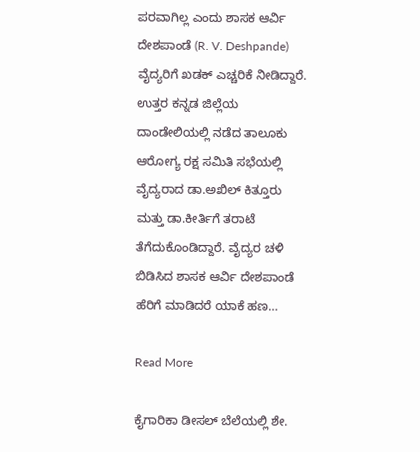ಪರವಾಗಿಲ್ಲ ಎಂದು ಶಾಸಕ ಆರ್ವಿ ದೇಶಪಾಂಡೆ (R. V. Deshpande) ವೈದ್ಯರಿಗೆ ಖಡಕ್ ಎಚ್ಚರಿಕೆ ನೀಡಿದ್ದಾರೆ. ಉತ್ತರ ಕನ್ನಡ ಜಿಲ್ಲೆಯ ದಾಂಡೇಲಿಯಲ್ಲಿ ನಡೆದ ತಾಲೂಕು ಆರೋಗ್ಯ ರಕ್ಷ ಸಮಿತಿ ಸಭೆಯಲ್ಲಿ ವೈದ್ಯರಾದ ಡಾ.ಅಖಿಲ್ ಕಿತ್ತೂರು ಮತ್ತು ಡಾ.ಕೀರ್ತಿಗೆ ತರಾಟೆ ತೆಗೆದುಕೊಂಡಿದ್ದಾರೆ. ವೈದ್ಯರ ಚಳಿ ಬಿಡಿಸಿದ ಶಾಸಕ ಆರ್ವಿ ದೇಶಪಾಂಡೆ ಹೆರಿಗೆ ಮಾಡಿದರೆ ಯಾಕೆ ಹಣ…

Read More

ಕೈಗಾರಿಕಾ ಡೀಸಲ್ ಬೆಲೆಯಲ್ಲಿ ಶೇ.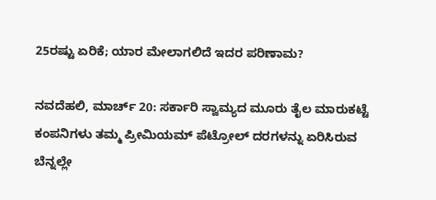25ರಷ್ಟು ಏರಿಕೆ; ಯಾರ ಮೇಲಾಗಲಿದೆ ಇದರ ಪರಿಣಾಮ?

ನವದೆಹಲಿ, ಮಾರ್ಚ್ 20: ಸರ್ಕಾರಿ ಸ್ವಾಮ್ಯದ ಮೂರು ತೈಲ ಮಾರುಕಟ್ಟೆ ಕಂಪನಿಗಳು ತಮ್ಮ ಪ್ರೀಮಿಯಮ್ ಪೆಟ್ರೋಲ್ ದರಗಳನ್ನು ಏರಿಸಿರುವ ಬೆನ್ನಲ್ಲೇ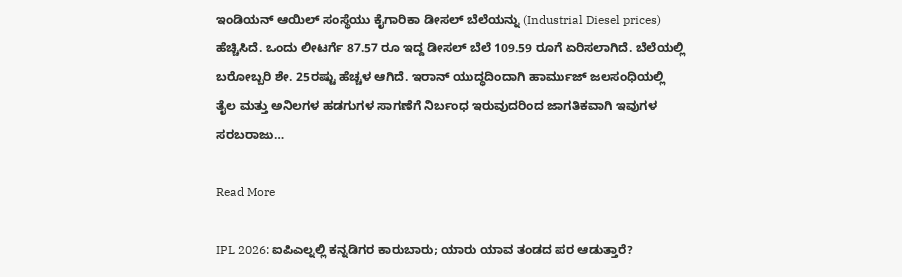ಇಂಡಿಯನ್ ಆಯಿಲ್ ಸಂಸ್ಥೆಯು ಕೈಗಾರಿಕಾ ಡೀಸಲ್ ಬೆಲೆಯನ್ನು (Industrial Diesel prices) ಹೆಚ್ಚಿಸಿದೆ. ಒಂದು ಲೀಟರ್ಗೆ 87.57 ರೂ ಇದ್ದ ಡೀಸಲ್ ಬೆಲೆ 109.59 ರೂಗೆ ಏರಿಸಲಾಗಿದೆ. ಬೆಲೆಯಲ್ಲಿ ಬರೋಬ್ಬರಿ ಶೇ. 25ರಷ್ಟು ಹೆಚ್ಚಳ ಆಗಿದೆ. ಇರಾನ್ ಯುದ್ಧದಿಂದಾಗಿ ಹಾರ್ಮುಜ್ ಜಲಸಂಧಿಯಲ್ಲಿ ತೈಲ ಮತ್ತು ಅನಿಲಗಳ ಹಡಗುಗಳ ಸಾಗಣೆಗೆ ನಿರ್ಬಂಧ ಇರುವುದರಿಂದ ಜಾಗತಿಕವಾಗಿ ಇವುಗಳ ಸರಬರಾಜು…

Read More

IPL 2026: ಐಪಿಎಲ್ನಲ್ಲಿ ಕನ್ನಡಿಗರ ಕಾರುಬಾರು; ಯಾರು ಯಾವ ತಂಡದ ಪರ ಆಡುತ್ತಾರೆ?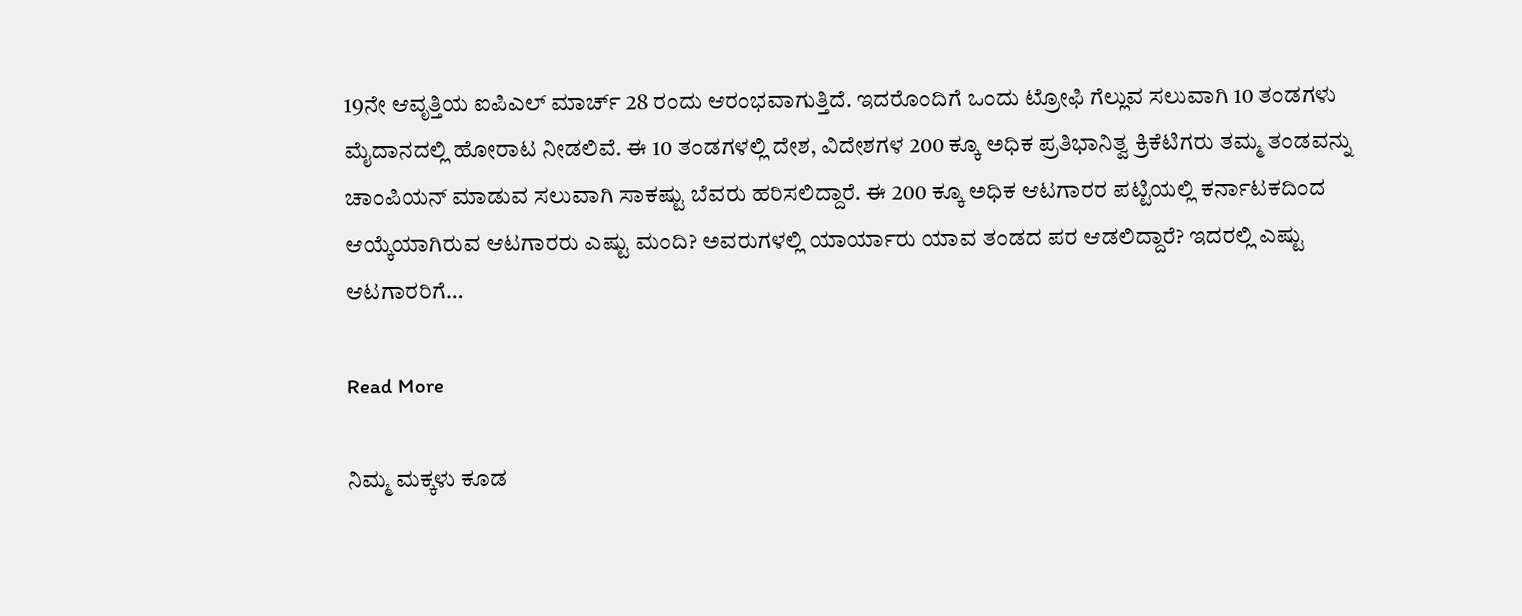19ನೇ ಆವೃತ್ತಿಯ ಐಪಿಎಲ್ ಮಾರ್ಚ್ 28 ರಂದು ಆರಂಭವಾಗುತ್ತಿದೆ. ಇದರೊಂದಿಗೆ ಒಂದು ಟ್ರೋಫಿ ಗೆಲ್ಲುವ ಸಲುವಾಗಿ 10 ತಂಡಗಳು ಮೈದಾನದಲ್ಲಿ ಹೋರಾಟ ನೀಡಲಿವೆ. ಈ 10 ತಂಡಗಳಲ್ಲಿ ದೇಶ, ವಿದೇಶಗಳ 200 ಕ್ಕೂ ಅಧಿಕ ಪ್ರತಿಭಾನಿತ್ವ ಕ್ರಿಕೆಟಿಗರು ತಮ್ಮ ತಂಡವನ್ನು ಚಾಂಪಿಯನ್ ಮಾಡುವ ಸಲುವಾಗಿ ಸಾಕಷ್ಟು ಬೆವರು ಹರಿಸಲಿದ್ದಾರೆ. ಈ 200 ಕ್ಕೂ ಅಧಿಕ ಆಟಗಾರರ ಪಟ್ಟಿಯಲ್ಲಿ ಕರ್ನಾಟಕದಿಂದ ಆಯ್ಕೆಯಾಗಿರುವ ಆಟಗಾರರು ಎಷ್ಟು ಮಂದಿ? ಅವರುಗಳಲ್ಲಿ ಯಾರ್ಯಾರು ಯಾವ ತಂಡದ ಪರ ಆಡಲಿದ್ದಾರೆ? ಇದರಲ್ಲಿ ಎಷ್ಟು ಆಟಗಾರರಿಗೆ…

Read More

ನಿಮ್ಮ ಮಕ್ಕಳು ಕೂಡ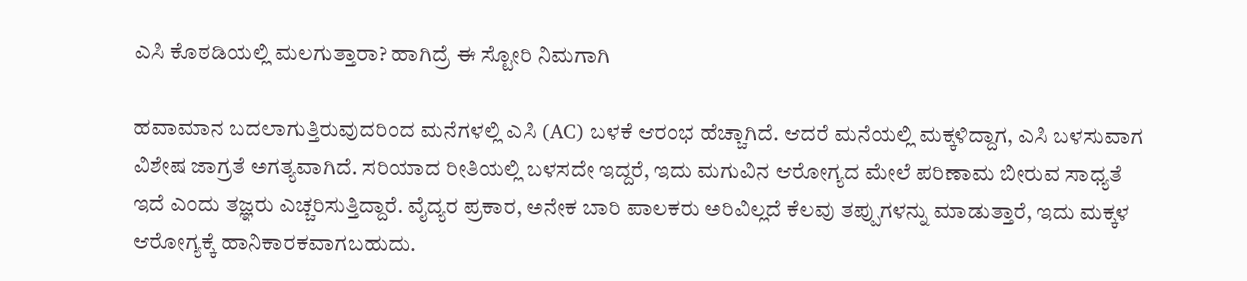ಎಸಿ ಕೊಠಡಿಯಲ್ಲಿ ಮಲಗುತ್ತಾರಾ? ಹಾಗಿದ್ರೆ ಈ ಸ್ಟೋರಿ ನಿಮಗಾಗಿ

ಹವಾಮಾನ ಬದಲಾಗುತ್ತಿರುವುದರಿಂದ ಮನೆಗಳಲ್ಲಿ ಎಸಿ (AC) ಬಳಕೆ ಆರಂಭ ಹೆಚ್ಚಾಗಿದೆ. ಆದರೆ ಮನೆಯಲ್ಲಿ ಮಕ್ಕಳಿದ್ದಾಗ, ಎಸಿ ಬಳಸುವಾಗ ವಿಶೇಷ ಜಾಗ್ರತೆ ಅಗತ್ಯವಾಗಿದೆ. ಸರಿಯಾದ ರೀತಿಯಲ್ಲಿ ಬಳಸದೇ ಇದ್ದರೆ, ಇದು ಮಗುವಿನ ಆರೋಗ್ಯದ ಮೇಲೆ ಪರಿಣಾಮ ಬೀರುವ ಸಾಧ್ಯತೆ ಇದೆ ಎಂದು ತಜ್ಞರು ಎಚ್ಚರಿಸುತ್ತಿದ್ದಾರೆ. ವೈದ್ಯರ ಪ್ರಕಾರ, ಅನೇಕ ಬಾರಿ ಪಾಲಕರು ಅರಿವಿಲ್ಲದೆ ಕೆಲವು ತಪ್ಪುಗಳನ್ನು ಮಾಡುತ್ತಾರೆ, ಇದು ಮಕ್ಕಳ ಆರೋಗ್ಯಕ್ಕೆ ಹಾನಿಕಾರಕವಾಗಬಹುದು.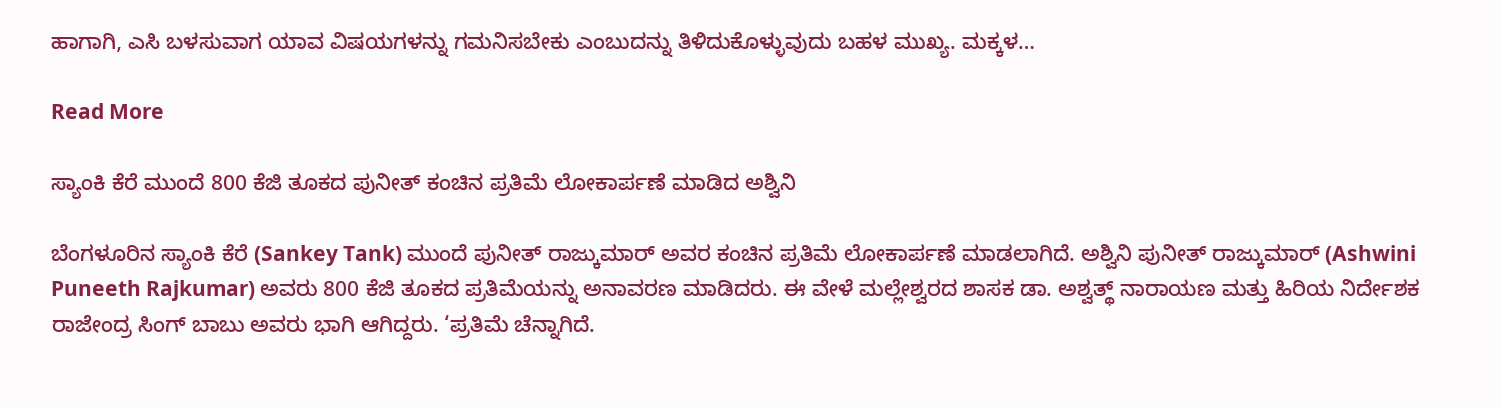ಹಾಗಾಗಿ, ಎಸಿ ಬಳಸುವಾಗ ಯಾವ ವಿಷಯಗಳನ್ನು ಗಮನಿಸಬೇಕು ಎಂಬುದನ್ನು ತಿಳಿದುಕೊಳ್ಳುವುದು ಬಹಳ ಮುಖ್ಯ. ಮಕ್ಕಳ…

Read More

ಸ್ಯಾಂಕಿ ಕೆರೆ ಮುಂದೆ 800 ಕೆಜಿ ತೂಕದ ಪುನೀತ್ ಕಂಚಿನ ಪ್ರತಿಮೆ ಲೋಕಾರ್ಪಣೆ ಮಾಡಿದ ಅಶ್ವಿನಿ

ಬೆಂಗಳೂರಿನ ಸ್ಯಾಂಕಿ ಕೆರೆ (Sankey Tank) ಮುಂದೆ ಪುನೀತ್ ರಾಜ್ಕುಮಾರ್ ಅವರ ಕಂಚಿನ ಪ್ರತಿಮೆ ಲೋಕಾರ್ಪಣೆ ಮಾಡಲಾಗಿದೆ. ಅಶ್ವಿನಿ ಪುನೀತ್ ರಾಜ್ಕುಮಾರ್ (Ashwini Puneeth Rajkumar) ಅವರು 800 ಕೆಜಿ ತೂಕದ ಪ್ರತಿಮೆಯನ್ನು ಅನಾವರಣ ಮಾಡಿದರು. ಈ ವೇಳೆ ಮಲ್ಲೇಶ್ವರದ ಶಾಸಕ ಡಾ. ಅಶ್ವತ್ಥ್ ನಾರಾಯಣ ಮತ್ತು ಹಿರಿಯ ನಿರ್ದೇಶಕ ರಾಜೇಂದ್ರ ಸಿಂಗ್ ಬಾಬು ಅವರು ಭಾಗಿ ಆಗಿದ್ದರು. ‘ಪ್ರತಿಮೆ ಚೆನ್ನಾಗಿದೆ.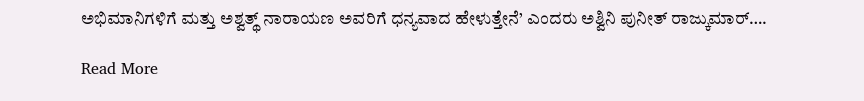ಅಭಿಮಾನಿಗಳಿಗೆ ಮತ್ತು ಅಶ್ವತ್ಥ್ ನಾರಾಯಣ ಅವರಿಗೆ ಧನ್ಯವಾದ ಹೇಳುತ್ತೇನೆ’ ಎಂದರು ಅಶ್ವಿನಿ ಪುನೀತ್ ರಾಜ್ಕುಮಾರ್….

Read More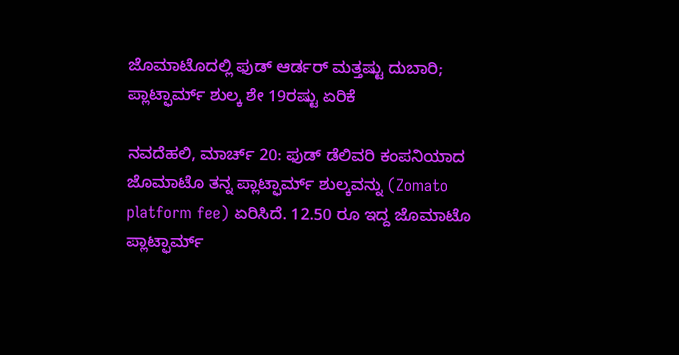ಜೊಮಾಟೊದಲ್ಲಿ ಫುಡ್ ಆರ್ಡರ್ ಮತ್ತಷ್ಟು ದುಬಾರಿ; ಪ್ಲಾಟ್ಫಾರ್ಮ್ ಶುಲ್ಕ ಶೇ 19ರಷ್ಟು ಏರಿಕೆ

ನವದೆಹಲಿ, ಮಾರ್ಚ್ 20: ಫುಡ್ ಡೆಲಿವರಿ ಕಂಪನಿಯಾದ ಜೊಮಾಟೊ ತನ್ನ ಪ್ಲಾಟ್ಫಾರ್ಮ್ ಶುಲ್ಕವನ್ನು (Zomato platform fee) ಏರಿಸಿದೆ. 12.50 ರೂ ಇದ್ದ ಜೊಮಾಟೊ ಪ್ಲಾಟ್ಫಾರ್ಮ್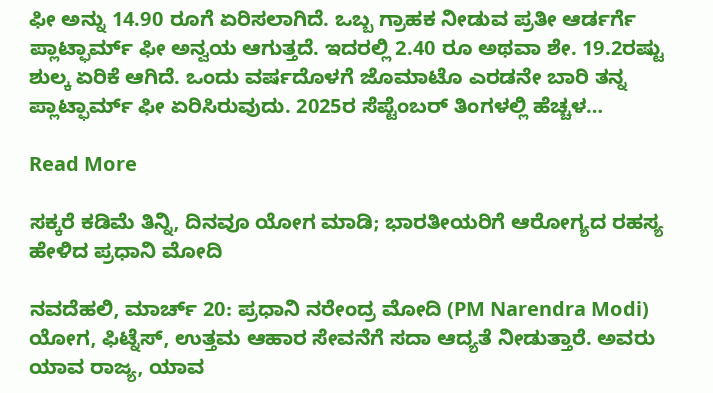ಫೀ ಅನ್ನು 14.90 ರೂಗೆ ಏರಿಸಲಾಗಿದೆ. ಒಬ್ಬ ಗ್ರಾಹಕ ನೀಡುವ ಪ್ರತೀ ಆರ್ಡರ್ಗೆ ಪ್ಲಾಟ್ಫಾರ್ಮ್ ಫೀ ಅನ್ವಯ ಆಗುತ್ತದೆ. ಇದರಲ್ಲಿ 2.40 ರೂ ಅಥವಾ ಶೇ. 19.2ರಷ್ಟು ಶುಲ್ಕ ಏರಿಕೆ ಆಗಿದೆ. ಒಂದು ವರ್ಷದೊಳಗೆ ಜೊಮಾಟೊ ಎರಡನೇ ಬಾರಿ ತನ್ನ ಪ್ಲಾಟ್ಫಾರ್ಮ್ ಫೀ ಏರಿಸಿರುವುದು. 2025ರ ಸೆಪ್ಟೆಂಬರ್ ತಿಂಗಳಲ್ಲಿ ಹೆಚ್ಚಳ…

Read More

ಸಕ್ಕರೆ ಕಡಿಮೆ ತಿನ್ನಿ, ದಿನವೂ ಯೋಗ ಮಾಡಿ; ಭಾರತೀಯರಿಗೆ ಆರೋಗ್ಯದ ರಹಸ್ಯ ಹೇಳಿದ ಪ್ರಧಾನಿ ಮೋದಿ

ನವದೆಹಲಿ, ಮಾರ್ಚ್ 20: ಪ್ರಧಾನಿ ನರೇಂದ್ರ ಮೋದಿ (PM Narendra Modi) ಯೋಗ, ಫಿಟ್ನೆಸ್, ಉತ್ತಮ ಆಹಾರ ಸೇವನೆಗೆ ಸದಾ ಆದ್ಯತೆ ನೀಡುತ್ತಾರೆ. ಅವರು ಯಾವ ರಾಜ್ಯ, ಯಾವ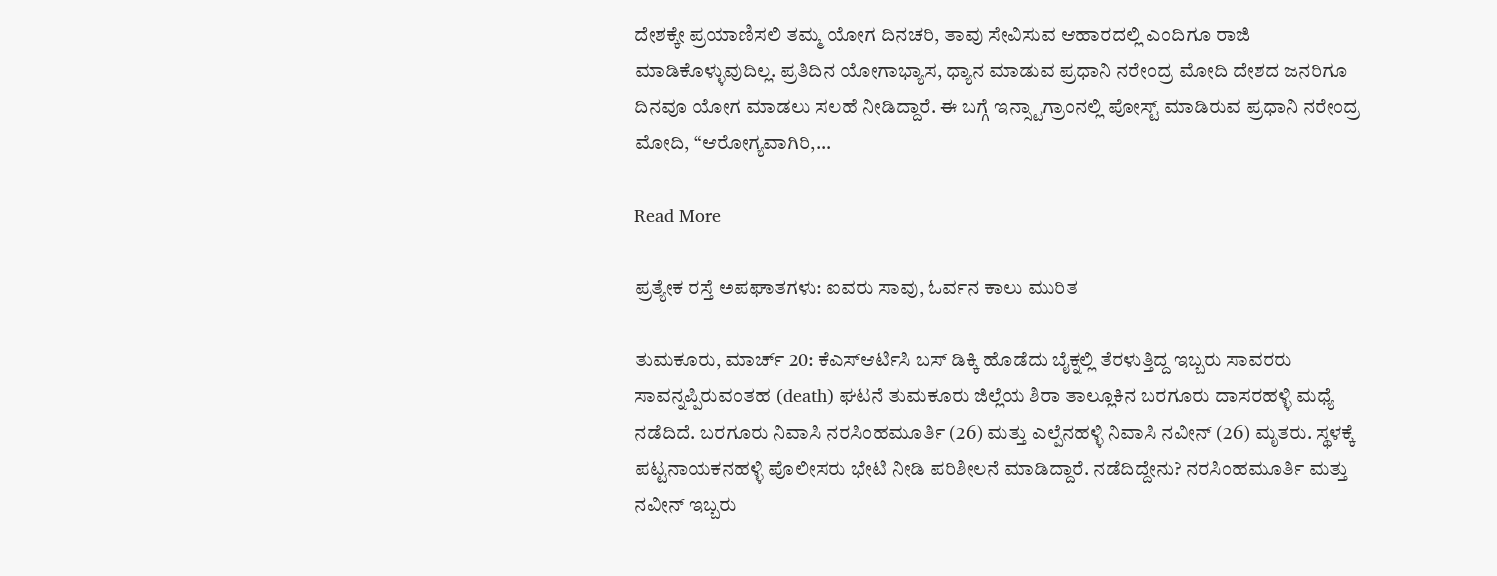ದೇಶಕ್ಕೇ ಪ್ರಯಾಣಿಸಲಿ ತಮ್ಮ ಯೋಗ ದಿನಚರಿ, ತಾವು ಸೇವಿಸುವ ಆಹಾರದಲ್ಲಿ ಎಂದಿಗೂ ರಾಜಿ ಮಾಡಿಕೊಳ್ಳುವುದಿಲ್ಲ. ಪ್ರತಿದಿನ ಯೋಗಾಭ್ಯಾಸ, ಧ್ಯಾನ ಮಾಡುವ ಪ್ರಧಾನಿ ನರೇಂದ್ರ ಮೋದಿ ದೇಶದ ಜನರಿಗೂ ದಿನವೂ ಯೋಗ ಮಾಡಲು ಸಲಹೆ ನೀಡಿದ್ದಾರೆ. ಈ ಬಗ್ಗೆ ಇನ್ಸ್ಟಾಗ್ರಾಂನಲ್ಲಿ ಪೋಸ್ಟ್ ಮಾಡಿರುವ ಪ್ರಧಾನಿ ನರೇಂದ್ರ ಮೋದಿ, “ಆರೋಗ್ಯವಾಗಿರಿ,…

Read More

ಪ್ರತ್ಯೇಕ ರಸ್ತೆ ಅಪಘಾತಗಳು: ಐವರು ಸಾವು, ಓರ್ವನ ಕಾಲು ಮುರಿತ

ತುಮಕೂರು, ಮಾರ್ಚ್ 20: ಕೆಎಸ್ಆರ್ಟಿಸಿ ಬಸ್ ಡಿಕ್ಕಿ ಹೊಡೆದು ಬೈಕ್ನಲ್ಲಿ ತೆರಳುತ್ತಿದ್ದ ಇಬ್ಬರು ಸಾವರರು ಸಾವನ್ನಪ್ಪಿರುವಂತಹ (death) ಘಟನೆ ತುಮಕೂರು ಜಿಲ್ಲೆಯ ಶಿರಾ ತಾಲ್ಲೂಕಿನ ಬರಗೂರು ದಾಸರಹಳ್ಳಿ ಮಧ್ಯೆ ನಡೆದಿದೆ. ಬರಗೂರು ನಿವಾಸಿ ನರಸಿಂಹಮೂರ್ತಿ (26) ಮತ್ತು ಎಲ್ಪೆನಹಳ್ಳಿ ನಿವಾಸಿ ನವೀನ್ (26) ಮೃತ‌ರು. ಸ್ಥಳಕ್ಕೆ ಪಟ್ಟನಾಯಕನಹಳ್ಳಿ ಪೊಲೀಸರು ಭೇಟಿ ನೀಡಿ ಪರಿಶೀಲನೆ ಮಾಡಿದ್ದಾರೆ. ನಡೆದಿದ್ದೇನು? ನರಸಿಂಹಮೂರ್ತಿ ಮತ್ತು ನವೀನ್ ಇಬ್ಬರು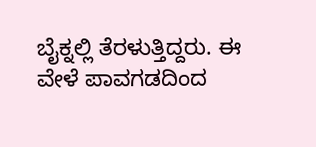ಬೈಕ್ನಲ್ಲಿ ತೆರಳುತ್ತಿದ್ದರು. ಈ ವೇಳೆ ಪಾವಗಡದಿಂದ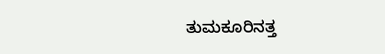ತುಮಕೂರಿನತ್ತ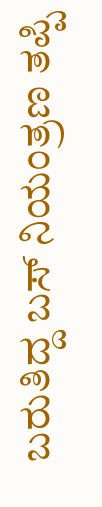ಬರುತಿದ್ದ ಬಸ್ ನಿಯಂತ್ರಣ ತಪ್ಪಿ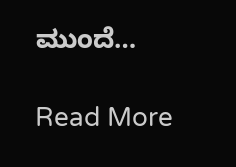ಮುಂದೆ…

Read More